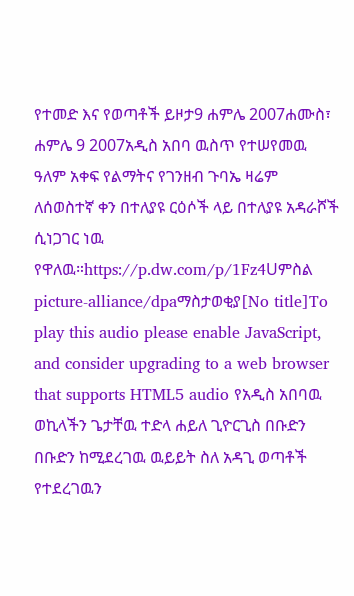የተመድ እና የወጣቶች ይዞታ9 ሐምሌ 2007ሐሙስ፣ ሐምሌ 9 2007አዲስ አበባ ዉስጥ የተሠየመዉ ዓለም አቀፍ የልማትና የገንዘብ ጉባኤ ዛሬም ለሰወስተኛ ቀን በተለያዩ ርዕሶች ላይ በተለያዩ አዳራሾች ሲነጋገር ነዉ የዋለዉ።https://p.dw.com/p/1Fz4Uምስል picture-alliance/dpaማስታወቂያ[No title]To play this audio please enable JavaScript, and consider upgrading to a web browser that supports HTML5 audio የአዲስ አበባዉ ወኪላችን ጌታቸዉ ተድላ ሐይለ ጊዮርጊስ በቡድን በቡድን ከሚደረገዉ ዉይይት ስለ አዳጊ ወጣቶች የተደረገዉን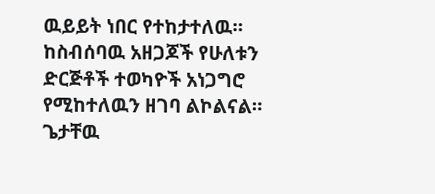ዉይይት ነበር የተከታተለዉ። ከስብሰባዉ አዘጋጆች የሁለቱን ድርጅቶች ተወካዮች አነጋግሮ የሚከተለዉን ዘገባ ልኮልናል። ጌታቸዉ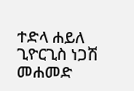ተድላ ሐይለ ጊዮርጊስ ነጋሽ መሐመድ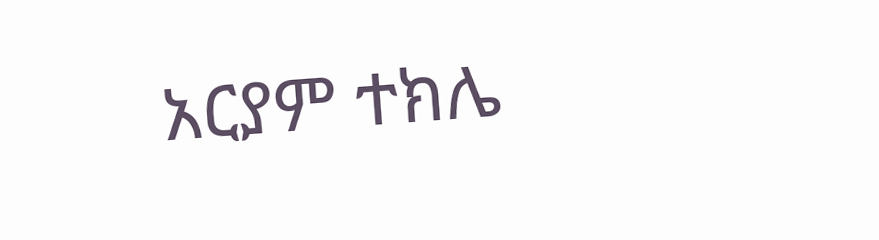አርያም ተክሌ